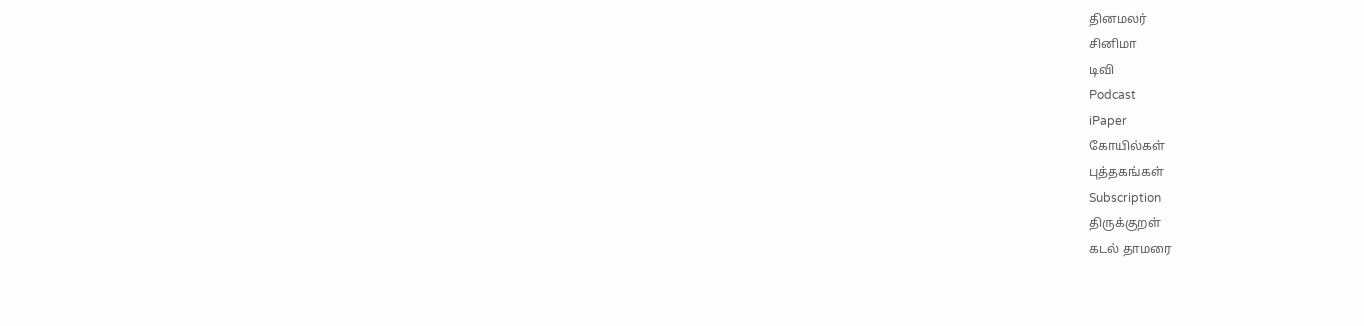தினமலர்
சினிமா
டிவி
Podcast
iPaper
கோயில்கள்
புத்தகங்கள்
Subscription
திருக்குறள்
கடல் தாமரை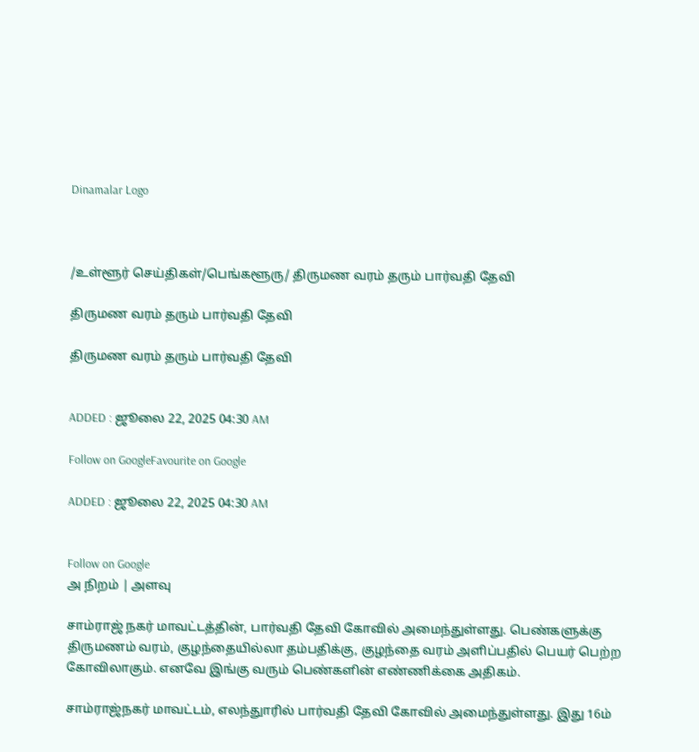Dinamalar Logo



/உள்ளூர் செய்திகள்/பெங்களூரு/ திருமண வரம் தரும் பார்வதி தேவி

திருமண வரம் தரும் பார்வதி தேவி

திருமண வரம் தரும் பார்வதி தேவி


ADDED : ஜூலை 22, 2025 04:30 AM

Follow on GoogleFavourite on Google

ADDED : ஜூலை 22, 2025 04:30 AM


Follow on Google
அ நிறம் | அளவு

சாம்ராஜ் நகர் மாவட்டத்தின், பார்வதி தேவி கோவில் அமைந்துள்ளது. பெண்களுக்கு திருமணம் வரம், குழந்தையில்லா தம்பதிக்கு, குழந்தை வரம் அளிப்பதில் பெயர் பெற்ற கோவிலாகும். எனவே இங்கு வரும் பெண்களின் எண்ணிக்கை அதிகம்.

சாம்ராஜ்நகர் மாவட்டம், எலந்துாரில் பார்வதி தேவி கோவில் அமைந்துள்ளது. இது 16ம்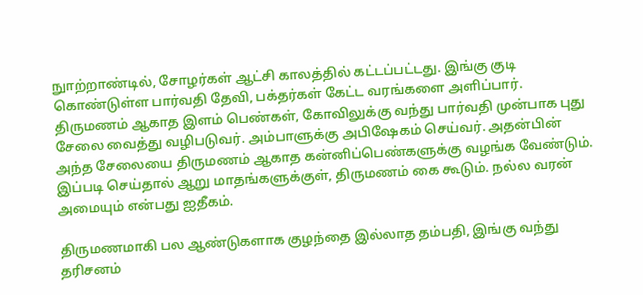நுாற்றாண்டில், சோழர்கள் ஆட்சி காலத்தில் கட்டப்பட்டது. இங்கு குடி கொண்டுள்ள பார்வதி தேவி, பக்தர்கள் கேட்ட வரங்களை அளிப்பார். திருமணம் ஆகாத இளம் பெண்கள், கோவிலுக்கு வந்து பார்வதி முன்பாக புது சேலை வைத்து வழிபடுவர். அம்பாளுக்கு அபிஷேகம் செய்வர். அதன்பின் அந்த சேலையை திருமணம் ஆகாத கன்னிப்பெண்களுக்கு வழங்க வேண்டும். இப்படி செய்தால் ஆறு மாதங்களுக்குள், திருமணம் கை கூடும். நல்ல வரன் அமையும் என்பது ஐதீகம்.

திருமணமாகி பல ஆண்டுகளாக குழந்தை இல்லாத தம்பதி, இங்கு வந்து தரிசனம்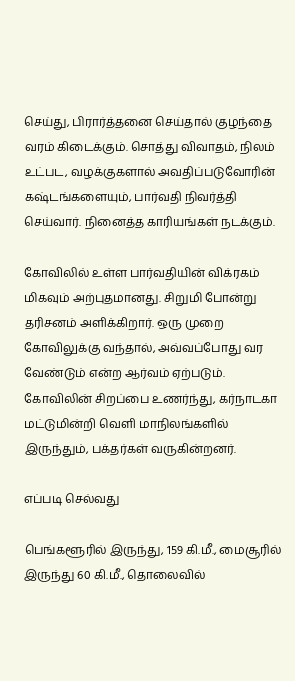செய்து, பிரார்த்தனை செய்தால் குழந்தை வரம் கிடைக்கும். சொத்து விவாதம், நிலம் உட்பட, வழக்குகளால் அவதிப்படுவோரின் கஷ்டங்களையும், பார்வதி நிவர்த்தி செய்வார். நினைத்த காரியங்கள் நடக்கும்.

கோவிலில் உள்ள பார்வதியின் விக்ரகம் மிகவும் அற்புதமானது. சிறுமி போன்று தரிசனம் அளிக்கிறார். ஒரு முறை கோவிலுக்கு வந்தால், அவ்வப்போது வர வேண்டும் என்ற ஆர்வம் ஏற்படும். கோவிலின் சிறப்பை உணர்ந்து, கர்நாடகா மட்டுமின்றி வெளி மாநிலங்களில் இருந்தும், பக்தர்கள் வருகின்றனர்.

எப்படி செல்வது

பெங்களூரில் இருந்து, 159 கி.மீ., மைசூரில் இருந்து 60 கி.மீ., தொலைவில்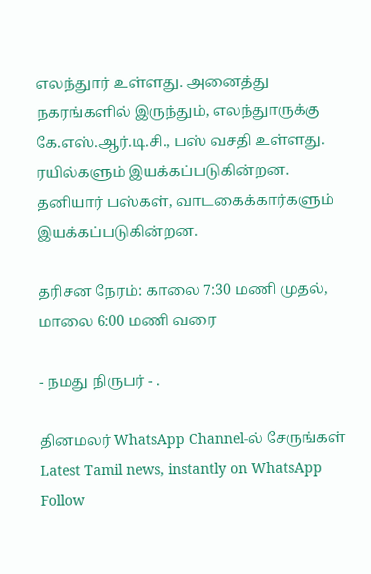எலந்துார் உள்ளது. அனைத்து நகரங்களில் இருந்தும், எலந்துாருக்கு கே.எஸ்.ஆர்.டி.சி., பஸ் வசதி உள்ளது. ரயில்களும் இயக்கப்படுகின்றன. தனியார் பஸ்கள், வாடகைக்கார்களும் இயக்கப்படுகின்றன.

தரிசன நேரம்: காலை 7:30 மணி முதல், மாலை 6:00 மணி வரை

- நமது நிருபர் - .

தினமலர் WhatsApp Channel-ல் சேருங்கள்
Latest Tamil news, instantly on WhatsApp
Follow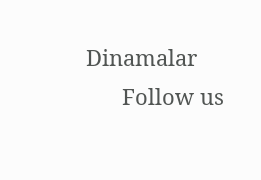Dinamalar
      Follow us